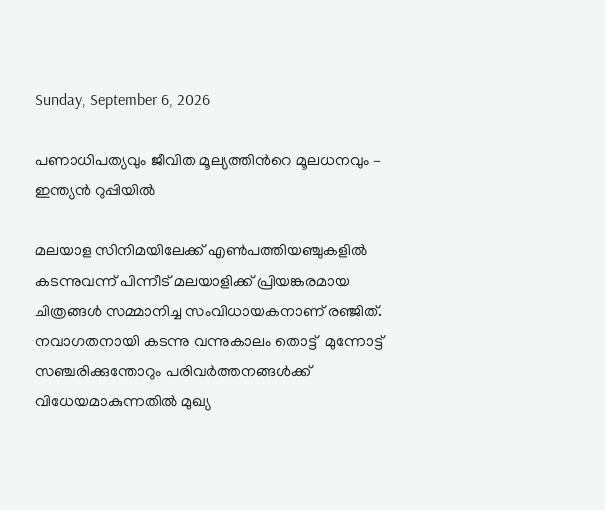Sunday, September 6, 2026

പണാധിപത്യവും ജീവിത മൂല്യത്തിന്‍റെ മൂലധനവും – ഇന്ത്യന്‍ റുപ്പിയില്‍

മലയാള സിനിമയിലേക്ക് എണ്‍പത്തിയഞ്ചുകളില്‍ കടന്നുവന്ന് പിന്നീട് മലയാളിക്ക് പ്രിയങ്കരമായ ചിത്രങ്ങള്‍ സമ്മാനിച്ച സംവിധായകനാണ് രഞ്ജിത്. നവാഗതനായി കടന്നു വന്നുകാലം തൊട്ട്  മുന്നോട്ട് സഞ്ചരിക്കുന്തോറും പരിവര്‍ത്തനങ്ങള്‍ക്ക് വിധേയമാകുന്നതിൽ മുഖ്യ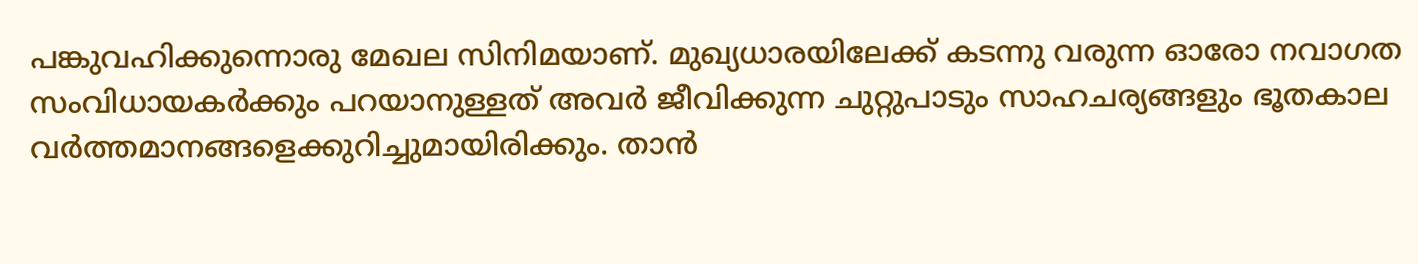പങ്കുവഹിക്കുന്നൊരു മേഖല സിനിമയാണ്. മുഖ്യധാരയിലേക്ക് കടന്നു വരുന്ന ഓരോ നവാഗത സംവിധായകർക്കും പറയാനുള്ളത് അവർ ജീവിക്കുന്ന ചുറ്റുപാടും സാഹചര്യങ്ങളും ഭൂതകാല വർത്തമാനങ്ങളെക്കുറിച്ചുമായിരിക്കും. താൻ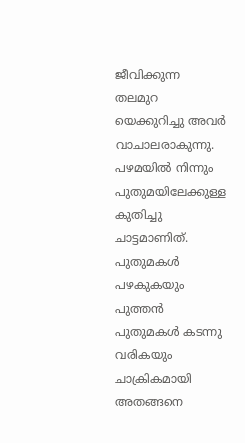ജീവിക്കുന്ന തലമുറ യെക്കുറിച്ചു അവർ വാചാലരാകുന്നു. പഴമയിൽ നിന്നും പുതുമയിലേക്കുള്ള കുതിച്ചു ചാട്ടമാണിത്. പുതുമകൾ പഴകുകയും പുത്തൻ പുതുമകൾ കടന്നു വരികയും ചാക്രികമായി അതങ്ങനെ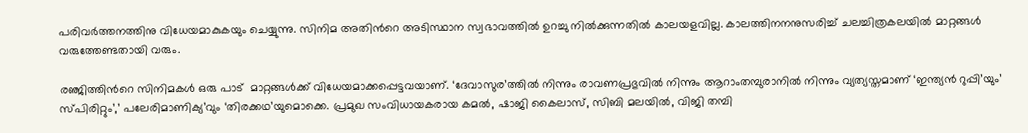പരിവർത്തനത്തിനു വിധേയമാകുകയും ചെയ്യുന്നു. സിനിമ അതിന്‍റെ അടിസ്ഥാന സ്വഭാവത്തിൽ ഉറച്ചു നിൽക്കുന്നതിൽ കാലയളവില്ല. കാലത്തിനനനുസരിച്ച് ചലച്ചിത്രകലയില്‍ മാറ്റങ്ങൾ വരുത്തേണ്ടതായി വരും.

രഞ്ജിത്തിന്‍റെ സിനിമകള്‍ ഒരു പാട്  മാറ്റങ്ങൾക്ക് വിധേയമാക്കപ്പെട്ടവയാണ്. ‘ദേവാസുര’ത്തിൽ നിന്നും രാവണപ്രഭുവിൽ നിന്നും ആറാംതമ്പുരാനിൽ നിന്നും വ്യത്യസ്തമാണ് ‘ഇന്ത്യൻ റുപ്പി’യും’ സ്പിരിറ്റും’,’ പലേരിമാണിക്യ’വും ‘തിരക്കഥ’യുമൊക്കെ. പ്രമുഖ സംവിധായകരായ കമൽ, ഷാജി കൈലാസ്, സിബി മലയിൽ, വിജി തമ്പി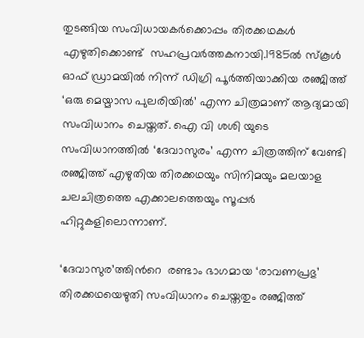തുടങ്ങിയ സംവിധായകര്‍ക്കൊപ്പം തിരക്കഥകള്‍ എഴുതിക്കൊണ്ട്  സഹപ്രവർത്തകനായി.1985ൽ സ്കൂൾ ഓഫ് ഡ്രാമയിൽ നിന്ന് ഡിഗ്രി പൂർത്തിയാക്കിയ രഞ്ജിത്ത് ‘ഒരു മെയ്മാസ പുലരിയിൽ’ എന്ന ചിത്രമാണ് ആദ്യമായി സംവിധാനം ചെയ്തത്. ഐ വി ശശി യുടെ സംവിധാനത്തിൽ ‘ദേവാസുരം’ എന്ന ചിത്രത്തിന് വേണ്ടി രഞ്ജിത്ത് എഴുതിയ തിരക്കഥയും സിനിമയും മലയാള ചലചിത്രത്തെ എക്കാലത്തെയും സൂപ്പർ ഹിറ്റുകളിലൊന്നാണ്.

‘ദേവാസുര’ത്തിന്‍റെ  രണ്ടാം ഭാഗമായ ‘രാവണപ്രഭു’ തിരക്കഥയെഴുതി സംവിധാനം ചെയ്തതും രഞ്ജിത്ത്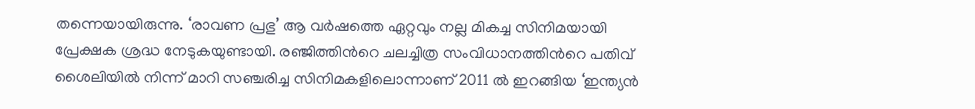തന്നെയായിരുന്നു. ‘രാവണ പ്രഭു’ ആ വർഷത്തെ ഏറ്റവും നല്ല മികച്ച സിനിമയായി പ്രേക്ഷക ശ്രദ്ധ നേടുകയുണ്ടായി. രഞ്ജിത്തിന്‍റെ ചലച്ചിത്ര സംവിധാനത്തിന്‍റെ പതിവ് ശൈലിയിൽ നിന്ന് മാറി സഞ്ചരിച്ച സിനിമകളിലൊന്നാണ് 2011 ൽ ഇറങ്ങിയ ‘ഇന്ത്യൻ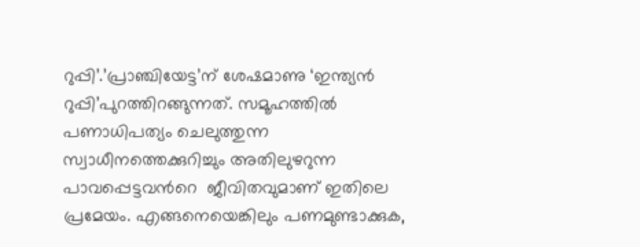റുപ്പി’.’പ്രാഞ്ചിയേട്ട’ന് ശേഷമാണു ‘ഇന്ത്യൻ റുപ്പി’പുറത്തിറങ്ങുന്നത്. സമൂഹത്തിൽ പണാധിപത്യം ചെലുത്തുന്ന സ്വാധീനത്തെക്കുറിച്ചും അതിലുഴറുന്ന പാവപ്പെട്ടവന്‍റെ  ജീവിതവുമാണ് ഇതിലെ പ്രമേയം. എങ്ങനെയെങ്കിലും പണമുണ്ടാക്കുക,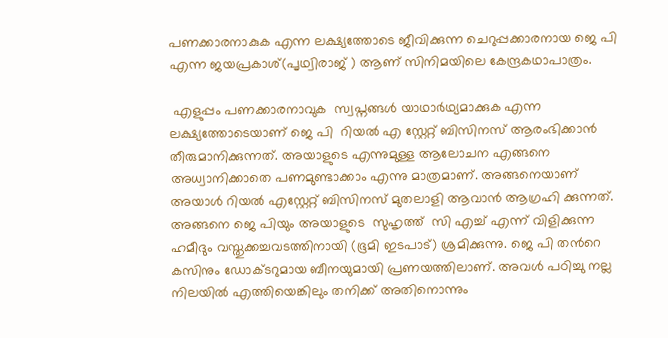പണക്കാരനാകുക എന്ന ലക്ഷ്യത്തോടെ ജീവിക്കുന്ന ചെറുപ്പക്കാരനായ ജെ പി എന്ന ജയപ്രകാശ്(പൃഥ്വിരാജ് ) ആണ് സിനിമയിലെ കേന്ദ്രകഥാപാത്രം.

 എളുപ്പം പണക്കാരനാവുക  സ്വപ്നങ്ങള്‍ യാഥാര്‍ഥ്യമാക്കുക എന്ന ലക്ഷ്യത്തോടെയാണ് ജെ പി  റിയൽ എ സ്റ്റേറ്റ് ബിസിനസ് ആരംഭിക്കാൻ തീരുമാനിക്കുന്നത്. അയാളുടെ എന്നുമുള്ള ആലോചന എങ്ങനെ അധ്വാനിക്കാതെ പണമുണ്ടാക്കാം എന്നു മാത്രമാണ്. അങ്ങനെയാണ് അയാൾ റിയൽ എസ്റ്റേറ്റ് ബിസിനസ് മുതലാളി ആവാൻ ആഗ്രഹി ക്കുന്നത്. അങ്ങനെ ജെ പിയും അയാളുടെ  സുഹൃത്ത്‌  സി എച്ച് എന്ന് വിളിക്കുന്ന ഹമീദും വസ്തുക്കച്ചവടത്തിനായി (ഭൂമി ഇടപാട്) ശ്രമിക്കുന്നു. ജെ പി തന്‍റെ കസിനും ഡോക്ടറുമായ ബീനയുമായി പ്രണയത്തിലാണ്. അവൾ പഠിച്ചു നല്ല നിലയിൽ എത്തിയെങ്കിലും തനിക്ക് അതിനൊന്നും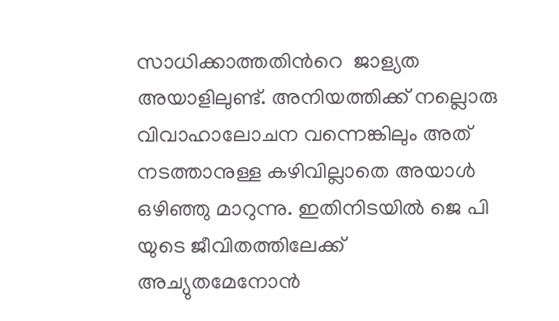സാധിക്കാത്തതിന്‍റെ  ജാള്യത അയാളിലുണ്ട്. അനിയത്തിക്ക് നല്ലൊരു വിവാഹാലോചന വന്നെങ്കിലും അത് നടത്താനുള്ള കഴിവില്ലാതെ അയാൾ ഒഴിഞ്ഞു മാറുന്നു. ഇതിനിടയിൽ ജെ പി യുടെ ജീവിതത്തിലേക്ക് അച്യുതമേനോൻ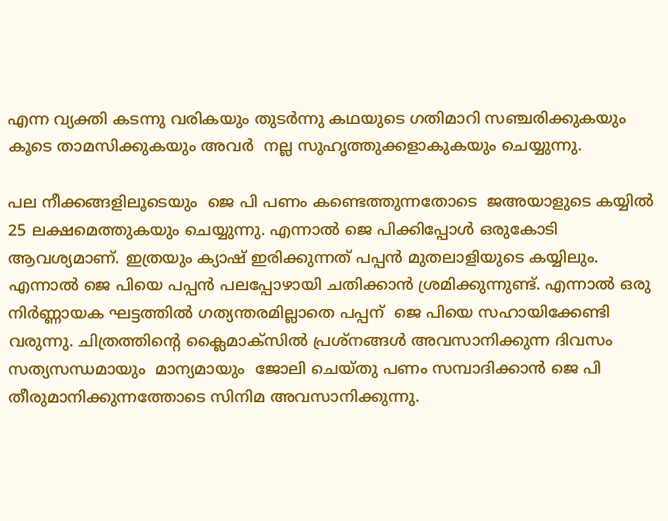എന്ന വ്യക്തി കടന്നു വരികയും തുടര്‍ന്നു കഥയുടെ ഗതിമാറി സഞ്ചരിക്കുകയും  കൂടെ താമസിക്കുകയും അവര്‍  നല്ല സുഹൃത്തുക്കളാകുകയും ചെയ്യുന്നു.

പല നീക്കങ്ങളിലൂടെയും  ജെ പി പണം കണ്ടെത്തുന്നതോടെ  ജഅയാളുടെ കയ്യിൽ 25 ലക്ഷമെത്തുകയും ചെയ്യുന്നു. എന്നാൽ ജെ പിക്കിപ്പോൾ ഒരുകോടി ആവശ്യമാണ്. ഇത്രയും ക്യാഷ് ഇരിക്കുന്നത് പപ്പൻ മുതലാളിയുടെ കയ്യിലും. എന്നാൽ ജെ പിയെ പപ്പൻ പലപ്പോഴായി ചതിക്കാൻ ശ്രമിക്കുന്നുണ്ട്. എന്നാൽ ഒരു നിര്‍ണ്ണായക ഘട്ടത്തില്‍ ഗത്യന്തരമില്ലാതെ പപ്പന്  ജെ പിയെ സഹായിക്കേണ്ടി വരുന്നു. ചിത്രത്തിന്‍റെ ക്ലൈമാക്സില്‍ പ്രശ്നങ്ങൾ അവസാനിക്കുന്ന ദിവസം സത്യസന്ധമായും  മാന്യമായും  ജോലി ചെയ്തു പണം സമ്പാദിക്കാൻ ജെ പി തീരുമാനിക്കുന്നത്തോടെ സിനിമ അവസാനിക്കുന്നു.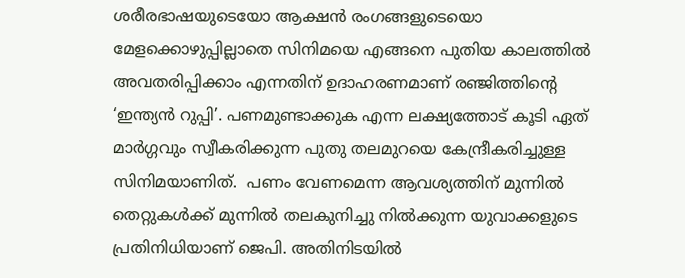ശരീരഭാഷയുടെയോ ആക്ഷൻ രംഗങ്ങളുടെയൊ മേളക്കൊഴുപ്പില്ലാതെ സിനിമയെ എങ്ങനെ പുതിയ കാലത്തിൽ അവതരിപ്പിക്കാം എന്നതിന് ഉദാഹരണമാണ് രഞ്ജിത്തിന്‍റെ  ‘ഇന്ത്യൻ റുപ്പി’. പണമുണ്ടാക്കുക എന്ന ലക്ഷ്യത്തോട് കൂടി ഏത് മാർഗ്ഗവും സ്വീകരിക്കുന്ന പുതു തലമുറയെ കേന്ദ്രീകരിച്ചുള്ള സിനിമയാണിത്.  പണം വേണമെന്ന ആവശ്യത്തിന് മുന്നിൽ തെറ്റുകൾക്ക് മുന്നിൽ തലകുനിച്ചു നിൽക്കുന്ന യുവാക്കളുടെ പ്രതിനിധിയാണ് ജെപി. അതിനിടയിൽ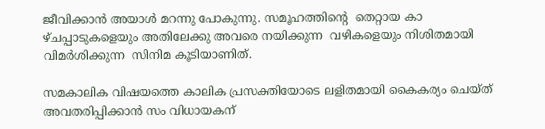ജീവിക്കാൻ അയാൾ മറന്നു പോകുന്നു. സമൂഹത്തിന്‍റെ  തെറ്റായ കാ ഴ്ചപ്പാടുകളെയും അതിലേക്കു അവരെ നയിക്കുന്ന  വഴികളെയും നിശിതമായി വിമർശിക്കുന്ന  സിനിമ കൂടിയാണിത്.

സമകാലിക വിഷയത്തെ കാലിക പ്രസക്തിയോടെ ലളിതമായി കൈകര്യം ചെയ്ത് അവതരിപ്പിക്കാൻ സം വിധായകന്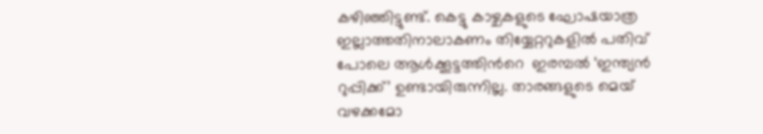കഴിഞ്ഞിട്ടുണ്ട്. കെട്ടു കാഴ്ചകളുടെ ഘോഷയാത്ര ഇല്ലാത്തതിനാലാകണം തിയ്യേറ്ററുകളില്‍ പതിവ് പോലെ ആൾക്കൂട്ടത്തിന്‍റെ  ഇരമ്പൽ ‘ഇന്ത്യന്‍ റുപ്പിക്ക്’ ഉണ്ടായിരുന്നില്ല. താരങ്ങളുടെ മെയ് വഴക്കമോ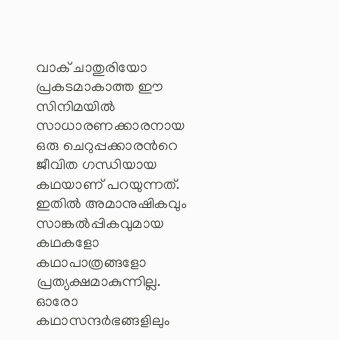വാക് ചാതുരിയോ പ്രകടമാകാത്ത ഈ സിനിമയിൽ സാധാരണക്കാരനായ ഒരു ചെറുപ്പക്കാരന്‍റെ  ജീവിത ഗന്ധിയായ കഥയാണ് പറയുന്നത്. ഇതില്‍ അമാനുഷികവും സാങ്കല്‍പ്പികവുമായ കഥകളോ കഥാപാത്രങ്ങളോ പ്രത്യക്ഷമാകുന്നില്ല. ഓരോ കഥാസന്ദര്‍ഭങ്ങളിലും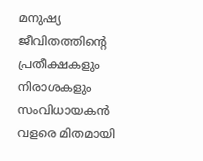മനുഷ്യ ജീവിതത്തിന്‍റെ പ്രതീക്ഷകളും നിരാശകളും സംവിധായകന്‍ വളരെ മിതമായി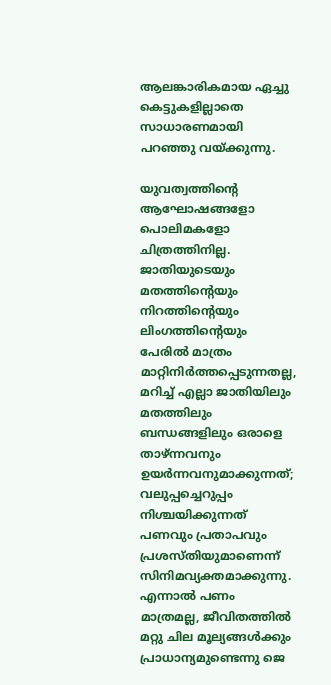ആലങ്കാരികമായ ഏച്ചു കെട്ടുകളില്ലാതെ  സാധാരണമായി പറഞ്ഞു വയ്ക്കുന്നു.

യുവത്വത്തിന്‍റെ  ആഘോഷങ്ങളോ പൊലിമകളോ ചിത്രത്തിനില്ല. ജാതിയുടെയും മതത്തിന്‍റെയും നിറത്തിന്‍റെയും ലിംഗത്തിന്‍റെയും പേരിൽ മാത്രം മാറ്റിനിർത്തപ്പെടുന്നതല്ല, മറിച്ച് എല്ലാ ജാതിയിലും മതത്തിലും ബന്ധങ്ങളിലും ഒരാളെ താഴ്ന്നവനും ഉയർന്നവനുമാക്കുന്നത്; വലുപ്പച്ചെറുപ്പം നിശ്ചയിക്കുന്നത് പണവും പ്രതാപവും പ്രശസ്തിയുമാണെന്ന് സിനിമവ്യക്തമാക്കുന്നു. എന്നാൽ പണം മാത്രമല്ല, ജീവിതത്തിൽ മറ്റു ചില മൂല്യങ്ങൾക്കും പ്രാധാന്യമുണ്ടെന്നു ജെ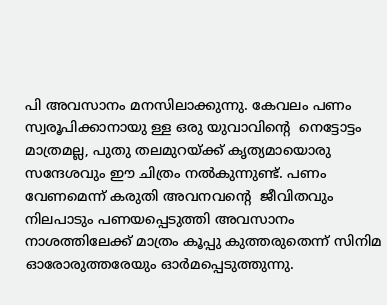പി അവസാനം മനസിലാക്കുന്നു. കേവലം പണം സ്വരൂപിക്കാനായു ള്ള ഒരു യുവാവിന്‍റെ  നെട്ടോട്ടം മാത്രമല്ല, പുതു തലമുറയ്ക്ക് കൃത്യമായൊരു സന്ദേശവും ഈ ചിത്രം നൽകുന്നുണ്ട്. പണം വേണമെന്ന് കരുതി അവനവന്‍റെ  ജീവിതവും നിലപാടും പണയപ്പെടുത്തി അവസാനം നാശത്തിലേക്ക് മാത്രം കൂപ്പു കുത്തരുതെന്ന് സിനിമ ഓരോരുത്തരേയും ഓർമപ്പെടുത്തുന്നു.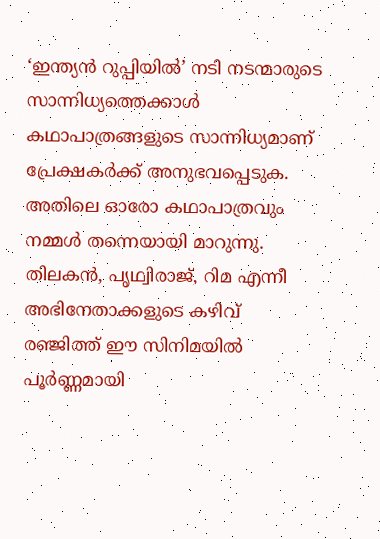‘ഇന്ത്യന്‍ റുപ്പിയില്‍’ നടി നടന്മാരുടെ സാന്നിധ്യത്തെക്കാള്‍ കഥാപാത്രങ്ങളുടെ സാന്നിധ്യമാണ് പ്രേക്ഷകർക്ക് അനുഭവപ്പെടുക. അതിലെ ഓരോ കഥാപാത്രവും നമ്മൾ തന്നെയായി മാറുന്നു. തിലകൻ, പൃഥ്വിരാജ്, റിമ എന്നീ അഭിനേതാക്കളുടെ കഴിവ് രഞ്ജിത്ത് ഈ സിനിമയിൽ പൂര്‍ണ്ണമായി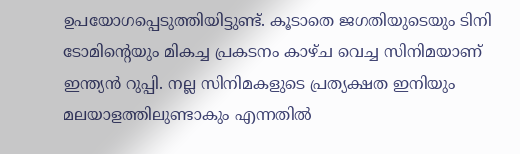ഉപയോഗപ്പെടുത്തിയിട്ടുണ്ട്. കൂടാതെ ജഗതിയുടെയും ടിനി ടോമിന്‍റെയും മികച്ച പ്രകടനം കാഴ്ച വെച്ച സിനിമയാണ് ഇന്ത്യൻ റുപ്പി. നല്ല സിനിമകളുടെ പ്രത്യക്ഷത ഇനിയും മലയാളത്തിലുണ്ടാകും എന്നതിൽ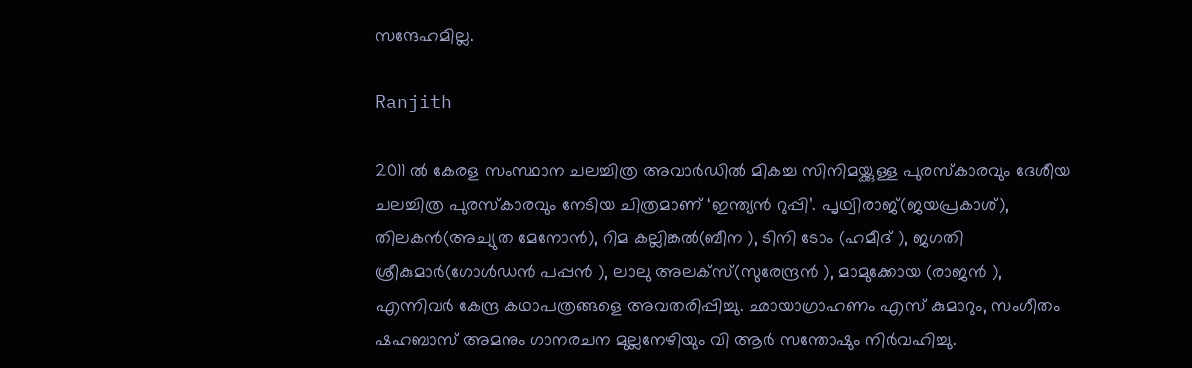സന്ദേഹമില്ല.

Ranjith

2011 ൽ കേരള സംസ്ഥാന ചലച്ചിത്ര അവാർഡിൽ മികച്ച സിനിമയ്ക്കുള്ള പുരസ്‌കാരവും ദേശീയ ചലച്ചിത്ര പുരസ്‌കാരവും നേടിയ ചിത്രമാണ് ‘ഇന്ത്യൻ റുപ്പി’. പൃഥ്വിരാജ്(ജയപ്രകാശ്), തിലകൻ(അച്യുത മേനോൻ), റിമ കല്ലിങ്കൽ(ബീന ), ടിനി ടോം (ഹമീദ് ), ജഗതി ശ്രീകുമാർ(ഗോൾഡൻ പപ്പൻ ), ലാലു അലക്സ്(സുരേന്ദ്രൻ ), മാമുക്കോയ (രാജൻ ), എന്നിവർ കേന്ദ്ര കഥാപത്രങ്ങളെ അവതരിപ്പിച്ചു. ഛായാഗ്രാഹണം എസ് കുമാറും, സംഗീതം ഷഹബാസ് അമനും ഗാനരചന മുല്ലനേഴിയും വി ആർ സന്തോഷും നിർവഹിച്ചു.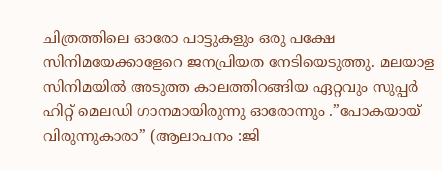ചിത്രത്തിലെ ഓരോ പാട്ടുകളും ഒരു പക്ഷേ സിനിമയേക്കാളേറെ ജനപ്രിയത നേടിയെടുത്തു. മലയാള സിനിമയില്‍ അടുത്ത കാലത്തിറങ്ങിയ ഏറ്റവും സുപ്പര്‍ ഹിറ്റ് മെലഡി ഗാനമായിരുന്നു ഓരോന്നും .”പോകയായ് വിരുന്നുകാരാ” (ആലാപനം :ജി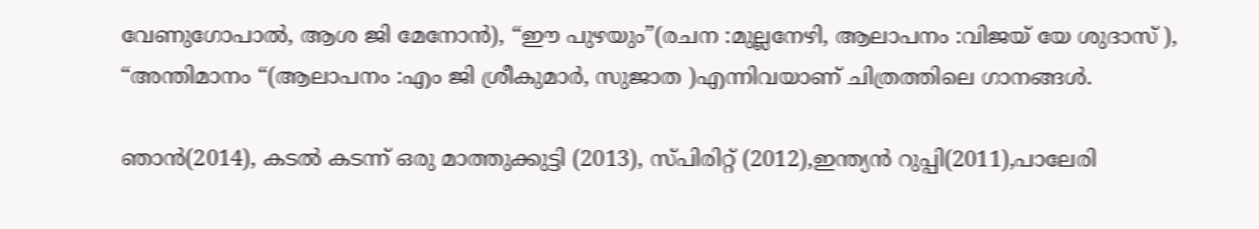വേണുഗോപാൽ, ആശ ജി മേനോൻ), “ഈ പുഴയും”(രചന :മുല്ലനേഴി, ആലാപനം :വിജയ് യേ ശുദാസ് ), “അന്തിമാനം “(ആലാപനം :എം ജി ശ്രീകുമാർ, സുജാത )എന്നിവയാണ് ചിത്രത്തിലെ ഗാനങ്ങൾ.

ഞാൻ(2014), കടൽ കടന്ന് ഒരു മാത്തുക്കുട്ടി (2013), സ്പിരിറ്റ്‌ (2012),ഇന്ത്യൻ റുപ്പി(2011),പാലേരി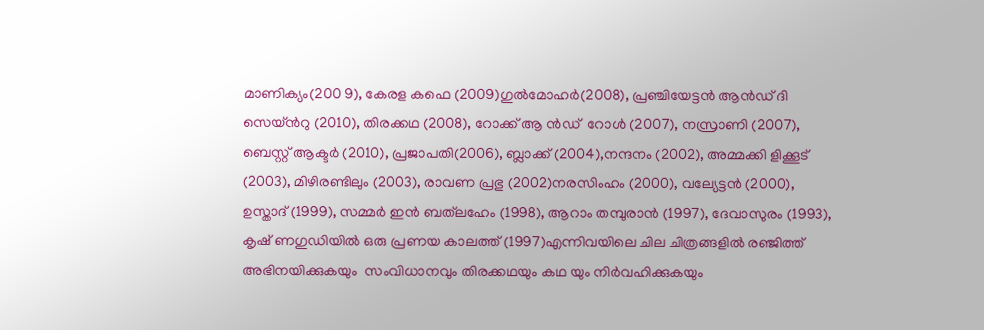മാണിക്യം(200 9), കേരള കഫെ (2009)ഗുൽമോഹർ(2008), പ്രഞ്ചിയേട്ടൻ ആന്‍ഡ് ദി സെയ്ന്‍റു (2010), തിരക്കഥ (2008), റോക്ക് ആ ന്‍ഡ്  റോൾ (2007), നസ്രാണി (2007), ബെസ്റ്റ് ആക്ടർ (2010), പ്രജാപതി(2006), ബ്ലാക്ക് (2004),നന്ദനം (2002), അമ്മക്കി ളിക്കൂട് (2003), മിഴിരണ്ടിലും (2003), രാവണ പ്രഭു (2002)നരസിംഹം (2000), വല്യേട്ടൻ (2000), ഉസ്താദ് (1999), സമ്മർ ഇൻ ബത്‌ലഹേം (1998), ആറാം തമ്പുരാൻ (1997), ദേവാസുരം (1993), കൃഷ് ണഗുഡിയിൽ ഒരു പ്രണയ കാലത്ത് (1997)എന്നിവയിലെ ചില ചിത്രങ്ങളിൽ രഞ്ജിത്ത് അഭിനയിക്കുകയും  സംവിധാനവും തിരക്കഥയും കഥ യും നിർവഹിക്കുകയും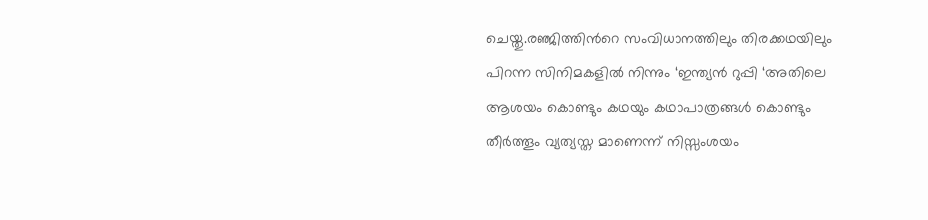ചെയ്തു.രഞ്ജിത്തിന്‍റെ സംവിധാനത്തിലും തിരക്കഥയിലും പിറന്ന സിനിമകളില്‍ നിന്നും ‘ഇന്ത്യന്‍ റുപ്പി ‘അതിലെ ആശയം കൊണ്ടും കഥയും കഥാപാത്രങ്ങള്‍ കൊണ്ടും തീര്‍ത്തൂം വ്യത്യസ്ത മാണെന്ന് നിസ്സംശയം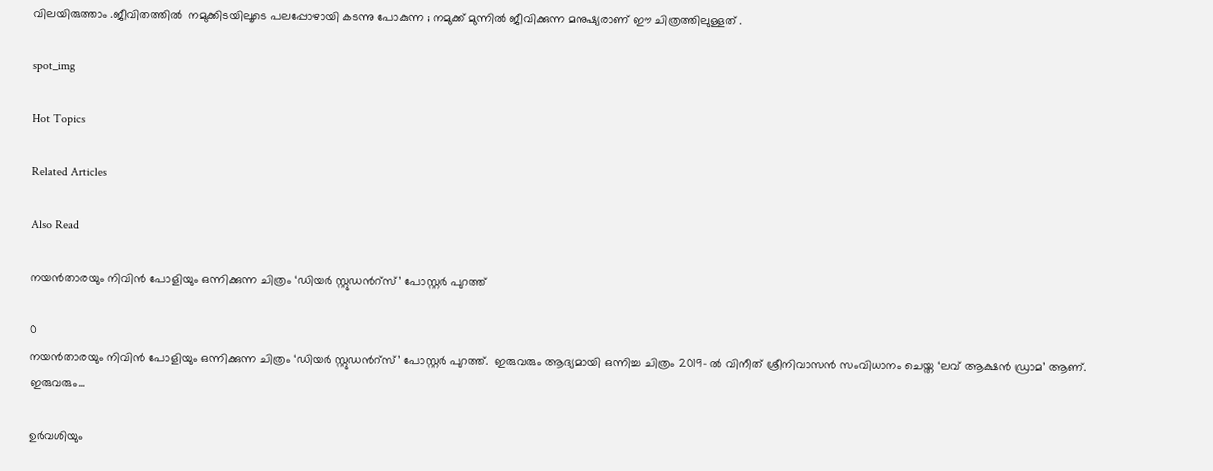വിലയിരുത്താം .ജീവിതത്തില്‍  നമുക്കിടയിലൂടെ പലപ്പോഴായി കടന്നു പോകുന്ന ; നമുക്ക് മുന്നില്‍ ജീവിക്കുന്ന മനുഷ്യരാണ് ഈ ചിത്രത്തിലുള്ളത് .

spot_img

Hot Topics

Related Articles

Also Read

നയൻതാരയും നിവിൻ പോളിയും ഒന്നിക്കുന്ന ചിത്രം ‘ഡിയർ സ്റ്റുഡൻറ്സ്’ പോസ്റ്റർ പുറത്ത്

0
നയൻതാരയും നിവിൻ പോളിയും ഒന്നിക്കുന്ന ചിത്രം ‘ഡിയർ സ്റ്റുഡൻറ്സ്’ പോസ്റ്റർ പുറത്ത്.  ഇരുവരും ആദ്യമായി ഒന്നിച്ച ചിത്രം 2019- ൽ വിനീത് ശ്രീനിവാസൻ സംവിധാനം ചെയ്ത ‘ലവ് ആക്ഷൻ ഡ്രാമ’ ആണ്. ഇരുവരും...

ഉർവശിയും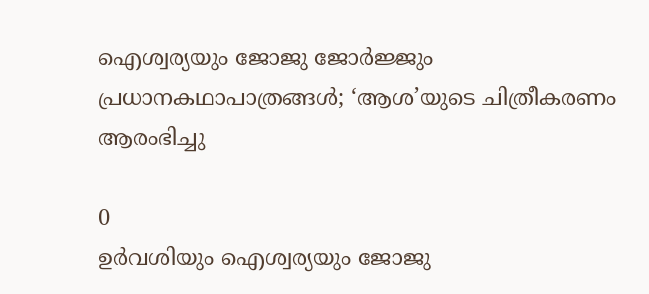ഐശ്വര്യയും ജോജു ജോർജ്ജും പ്രധാനകഥാപാത്രങ്ങൾ; ‘ആശ’യുടെ ചിത്രീകരണം ആരംഭിച്ചു

0
ഉർവശിയും ഐശ്വര്യയും ജോജു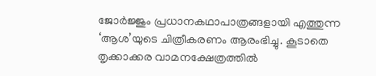ജോർജ്ജും പ്രധാനകഥാപാത്രങ്ങളായി എത്തുന്ന ‘ആശ’യുടെ ചിത്രീകരണം ആരംഭിച്ചു. കൂടാതെ തൃക്കാക്കര വാമനക്ഷേത്രത്തിൽ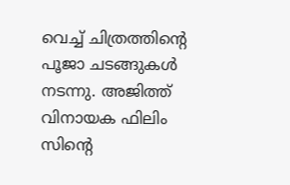വെച്ച് ചിത്രത്തിന്റെ പൂജാ ചടങ്ങുകൾ നടന്നു. അജിത്ത് വിനായക ഫിലിം സിന്റെ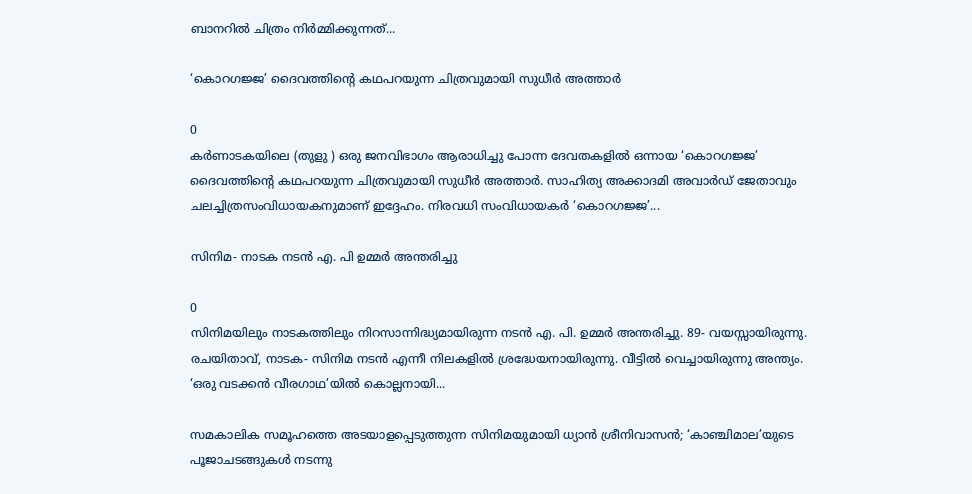ബാനറിൽ ചിത്രം നിർമ്മിക്കുന്നത്...

‘കൊറഗജ്ജ’ ദൈവത്തിന്റെ കഥപറയുന്ന ചിത്രവുമായി സുധീർ അത്താർ

0
കർണാടകയിലെ (തുളു ) ഒരു ജനവിഭാഗം ആരാധിച്ചു പോന്ന ദേവതകളിൽ ഒന്നായ ‘കൊറഗജ്ജ’ ദൈവത്തിന്റെ കഥപറയുന്ന ചിത്രവുമായി സുധീർ അത്താർ. സാഹിത്യ അക്കാദമി അവാർഡ് ജേതാവും ചലച്ചിത്രസംവിധായകനുമാണ് ഇദ്ദേഹം. നിരവധി സംവിധായകർ ‘കൊറഗജ്ജ’...

സിനിമ- നാടക നടൻ എ. പി ഉമ്മർ അന്തരിച്ചു

0
സിനിമയിലും നാടകത്തിലും നിറസാന്നിദ്ധ്യമായിരുന്ന നടൻ എ. പി. ഉമ്മർ അന്തരിച്ചു. 89- വയസ്സായിരുന്നു. രചയിതാവ്, നാടക- സിനിമ നടൻ എന്നീ നിലകളിൽ ശ്രദ്ധേയനായിരുന്നു. വീട്ടിൽ വെച്ചായിരുന്നു അന്ത്യം. ‘ഒരു വടക്കൻ വീരഗാഥ’യിൽ കൊല്ലനായി...

സമകാലിക സമൂഹത്തെ അടയാളപ്പെടുത്തുന്ന സിനിമയുമായി ധ്യാൻ ശ്രീനിവാസൻ; ‘കാഞ്ചിമാല’യുടെ പൂജാചടങ്ങുകൾ നടന്നു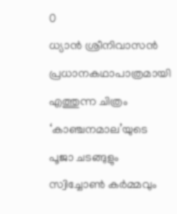0
ധ്യാൻ ശ്രീനിവാസൻ പ്രധാനകഥാപാത്രമായി എത്തുന്ന ചിത്രം ‘കാഞ്ചനമാല’യുടെ പൂജാ ചടങ്ങുളും സ്വിച്ചോൺ കർമ്മവും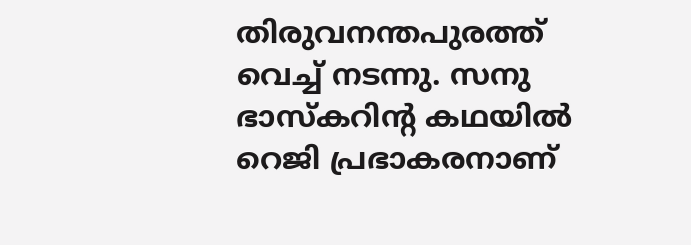തിരുവനന്തപുരത്ത് വെച്ച് നടന്നു. സനു ഭാസ്കറിന്റ കഥയിൽ റെജി പ്രഭാകരനാണ്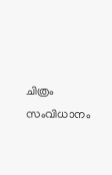ചിത്രം സംവിധാനം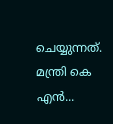ചെയ്യുന്നത്. മന്ത്രി കെ എൻ...